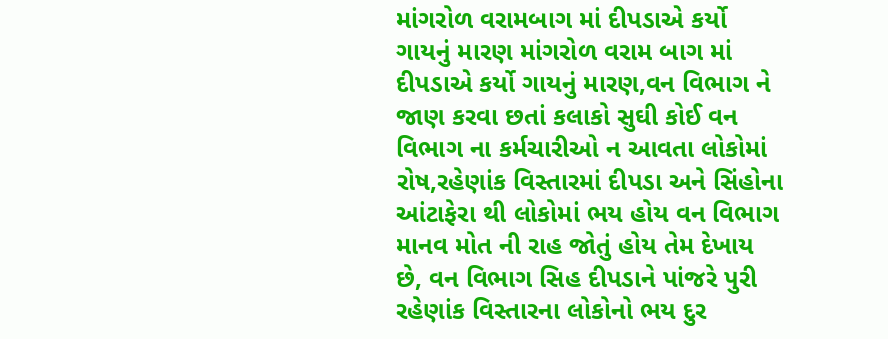માંગરોળ વરામબાગ માં દીપડાએ કર્યો ગાયનું મારણ માંગરોળ વરામ બાગ માં દીપડાએ કર્યો ગાયનું મારણ,વન વિભાગ ને જાણ કરવા છતાં કલાકો સુઘી કોઈ વન વિભાગ ના કર્મચારીઓ ન આવતા લોકોમાં રોષ,રહેણાંક વિસ્તારમાં દીપડા અને સિંહોના આંટાફેરા થી લોકોમાં ભય હોય વન વિભાગ માનવ મોત ની રાહ જોતું હોય તેમ દેખાય છે, વન વિભાગ સિહ દીપડાને પાંજરે પુરી રહેણાંક વિસ્તારના લોકોનો ભય દુર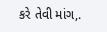કરે તેવી માંગ,.